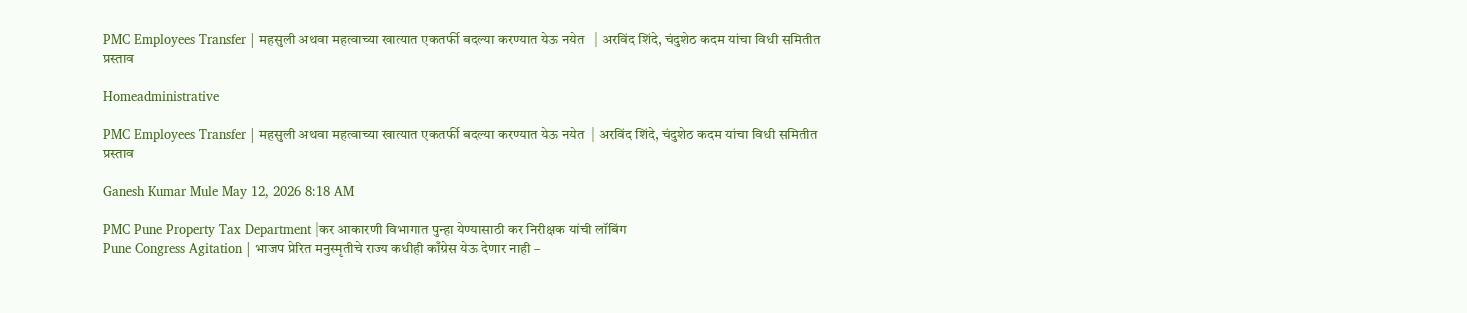PMC Employees Transfer | महसुली अथवा महत्वाच्या खात्यात एकतर्फी बदल्या करण्यात येऊ नयेत   | अरविंद शिंदे, चंदुशेठ कदम यांचा विधी समितीत प्रस्ताव

Homeadministrative

PMC Employees Transfer | महसुली अथवा महत्वाच्या खात्यात एकतर्फी बदल्या करण्यात येऊ नयेत  | अरविंद शिंदे, चंदुशेठ कदम यांचा विधी समितीत प्रस्ताव

Ganesh Kumar Mule May 12, 2026 8:18 AM

PMC Pune Property Tax Department |कर आकारणी विभागात पुन्हा येण्यासाठी कर निरीक्षक यांची लॉबिंग
Pune Congress Agitation | भाजप प्रेरित मनुस्मृतीचे राज्य कधीही काँग्रेस येऊ देणार नाही –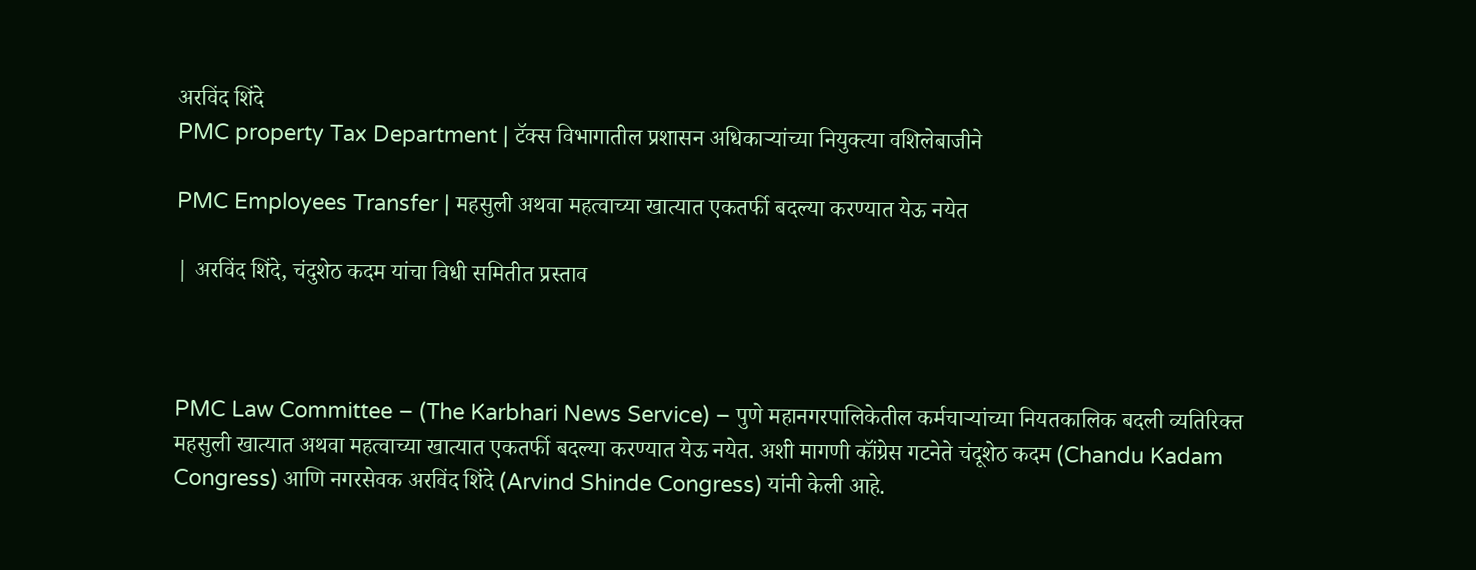अरविंद शिंदे
PMC property Tax Department | टॅक्स विभागातील प्रशासन अधिकाऱ्यांच्या नियुक्त्या वशिलेबाजीने

PMC Employees Transfer | महसुली अथवा महत्वाच्या खात्यात एकतर्फी बदल्या करण्यात येऊ नयेत

| अरविंद शिंदे, चंदुशेठ कदम यांचा विधी समितीत प्रस्ताव



PMC Law Committee – (The Karbhari News Service) – पुणे महानगरपालिकेतील कर्मचाऱ्यांच्या नियतकालिक बदली व्यतिरिक्त महसुली खात्यात अथवा महत्वाच्या खात्यात एकतर्फी बदल्या करण्यात येऊ नयेत. अशी मागणी कॉंग्रेस गटनेते चंदूशेठ कदम (Chandu Kadam Congress) आणि नगरसेवक अरविंद शिंदे (Arvind Shinde Congress) यांनी केली आहे.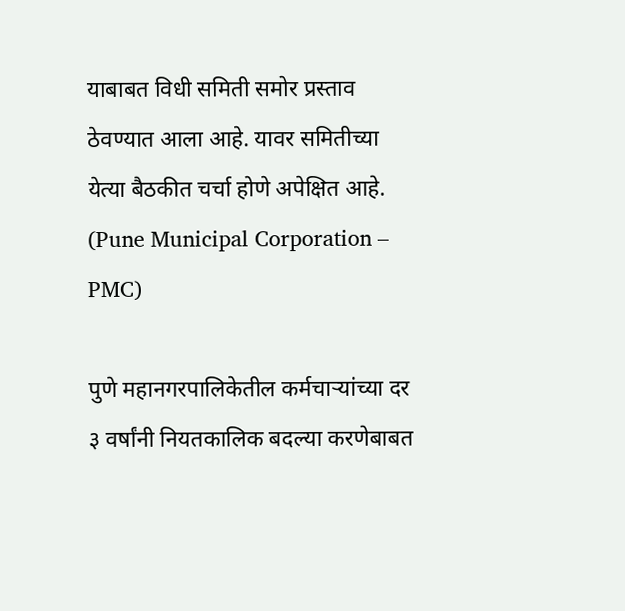याबाबत विधी समिती समोर प्रस्ताव ठेवण्यात आला आहे. यावर समितीच्या येत्या बैठकीत चर्चा होणे अपेक्षित आहे. (Pune Municipal Corporation – PMC)

पुणे महानगरपालिकेतील कर्मचाऱ्यांच्या दर ३ वर्षांनी नियतकालिक बदल्या करणेबाबत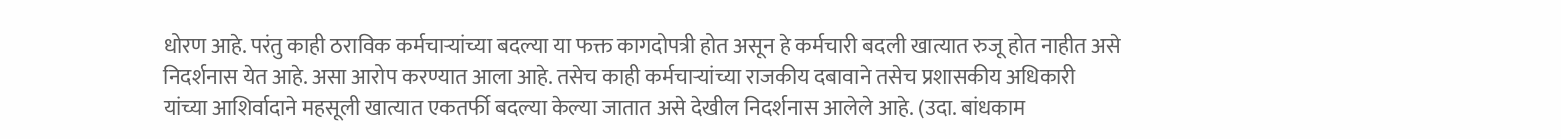धोरण आहे. परंतु काही ठराविक कर्मचाऱ्यांच्या बदल्या या फक्त कागदोपत्री होत असून हे कर्मचारी बदली खात्यात रुजू होत नाहीत असे निदर्शनास येत आहे. असा आरोप करण्यात आला आहे. तसेच काही कर्मचाऱ्यांच्या राजकीय दबावाने तसेच प्रशासकीय अधिकारी यांच्या आशिर्वादाने महसूली खात्यात एकतर्फी बदल्या केल्या जातात असे देखील निदर्शनास आलेले आहे. (उदा. बांधकाम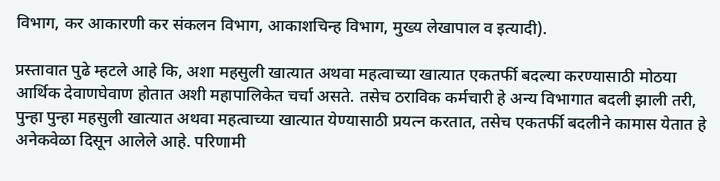विभाग, कर आकारणी कर संकलन विभाग, आकाशचिन्ह विभाग, मुख्य लेखापाल व इत्यादी).

प्रस्तावात पुढे म्हटले आहे कि, अशा महसुली खात्यात अथवा महत्वाच्या खात्यात एकतर्फी बदल्या करण्यासाठी मोठया आर्थिक देवाणघेवाण होतात अशी महापालिकेत चर्चा असते. तसेच ठराविक कर्मचारी हे अन्य विभागात बदली झाली तरी, पुन्हा पुन्हा महसुली खात्यात अथवा महत्वाच्या खात्यात येण्यासाठी प्रयत्न करतात, तसेच एकतर्फी बदलीने कामास येतात हे अनेकवेळा दिसून आलेले आहे. परिणामी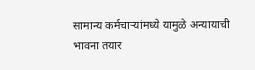सामान्य कर्मचाऱ्यांमध्ये यामुळे अन्यायाची भावना तयार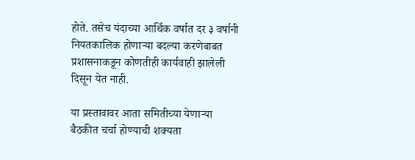होते. तसेच यंदाच्या आर्थिक वर्षात दर ३ वर्षानी नियतकालिक होणाऱ्या बदल्या करणेबाबत प्रशासनाकडून कोणतीही कार्यवाही झालेली दिसून येत नाही.

या प्रस्तावावर आता समितीच्या येणाऱ्या बैठकीत चर्चा होण्याची शक्यता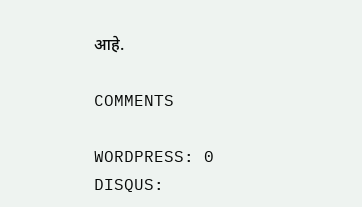आहे.

COMMENTS

WORDPRESS: 0
DISQUS: